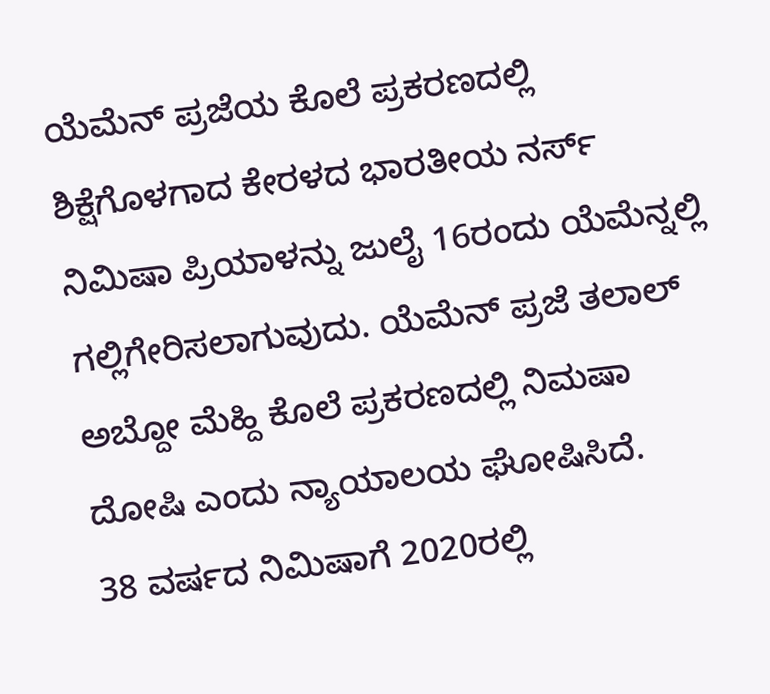ಯೆಮೆನ್ ಪ್ರಜೆಯ ಕೊಲೆ ಪ್ರಕರಣದಲ್ಲಿ ಶಿಕ್ಷೆಗೊಳಗಾದ ಕೇರಳದ ಭಾರತೀಯ ನರ್ಸ್ ನಿಮಿಷಾ ಪ್ರಿಯಾಳನ್ನು ಜುಲೈ 16ರಂದು ಯೆಮೆನ್ನಲ್ಲಿ ಗಲ್ಲಿಗೇರಿಸಲಾಗುವುದು. ಯೆಮೆನ್ ಪ್ರಜೆ ತಲಾಲ್ ಅಬ್ದೋ ಮೆಹ್ದಿ ಕೊಲೆ ಪ್ರಕರಣದಲ್ಲಿ ನಿಮಷಾ ದೋಷಿ ಎಂದು ನ್ಯಾಯಾಲಯ ಘೋಷಿಸಿದೆ.
38 ವರ್ಷದ ನಿಮಿಷಾಗೆ 2020ರಲ್ಲಿ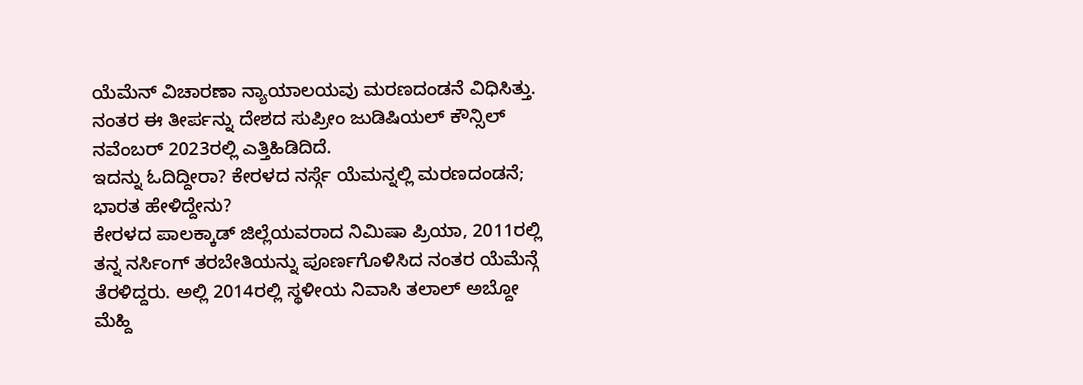ಯೆಮೆನ್ ವಿಚಾರಣಾ ನ್ಯಾಯಾಲಯವು ಮರಣದಂಡನೆ ವಿಧಿಸಿತ್ತು. ನಂತರ ಈ ತೀರ್ಪನ್ನು ದೇಶದ ಸುಪ್ರೀಂ ಜುಡಿಷಿಯಲ್ ಕೌನ್ಸಿಲ್ ನವೆಂಬರ್ 2023ರಲ್ಲಿ ಎತ್ತಿಹಿಡಿದಿದೆ.
ಇದನ್ನು ಓದಿದ್ದೀರಾ? ಕೇರಳದ ನರ್ಸ್ಗೆ ಯೆಮನ್ನಲ್ಲಿ ಮರಣದಂಡನೆ; ಭಾರತ ಹೇಳಿದ್ದೇನು?
ಕೇರಳದ ಪಾಲಕ್ಕಾಡ್ ಜಿಲ್ಲೆಯವರಾದ ನಿಮಿಷಾ ಪ್ರಿಯಾ, 2011ರಲ್ಲಿ ತನ್ನ ನರ್ಸಿಂಗ್ ತರಬೇತಿಯನ್ನು ಪೂರ್ಣಗೊಳಿಸಿದ ನಂತರ ಯೆಮೆನ್ಗೆ ತೆರಳಿದ್ದರು. ಅಲ್ಲಿ 2014ರಲ್ಲಿ ಸ್ಥಳೀಯ ನಿವಾಸಿ ತಲಾಲ್ ಅಬ್ದೋ ಮೆಹ್ದಿ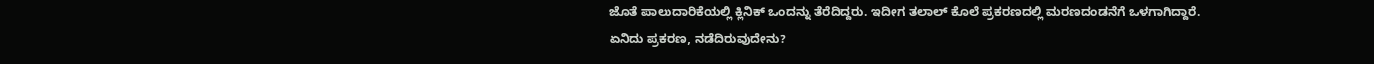ಜೊತೆ ಪಾಲುದಾರಿಕೆಯಲ್ಲಿ ಕ್ಲಿನಿಕ್ ಒಂದನ್ನು ತೆರೆದಿದ್ದರು. ಇದೀಗ ತಲಾಲ್ ಕೊಲೆ ಪ್ರಕರಣದಲ್ಲಿ ಮರಣದಂಡನೆಗೆ ಒಳಗಾಗಿದ್ದಾರೆ.
ಏನಿದು ಪ್ರಕರಣ, ನಡೆದಿರುವುದೇನು?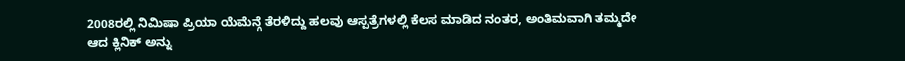2008ರಲ್ಲಿ ನಿಮಿಷಾ ಪ್ರಿಯಾ ಯೆಮೆನ್ಗೆ ತೆರಳಿದ್ದು ಹಲವು ಆಸ್ಪತ್ರೆಗಳಲ್ಲಿ ಕೆಲಸ ಮಾಡಿದ ನಂತರ, ಅಂತಿಮವಾಗಿ ತಮ್ಮದೇ ಆದ ಕ್ಲಿನಿಕ್ ಅನ್ನು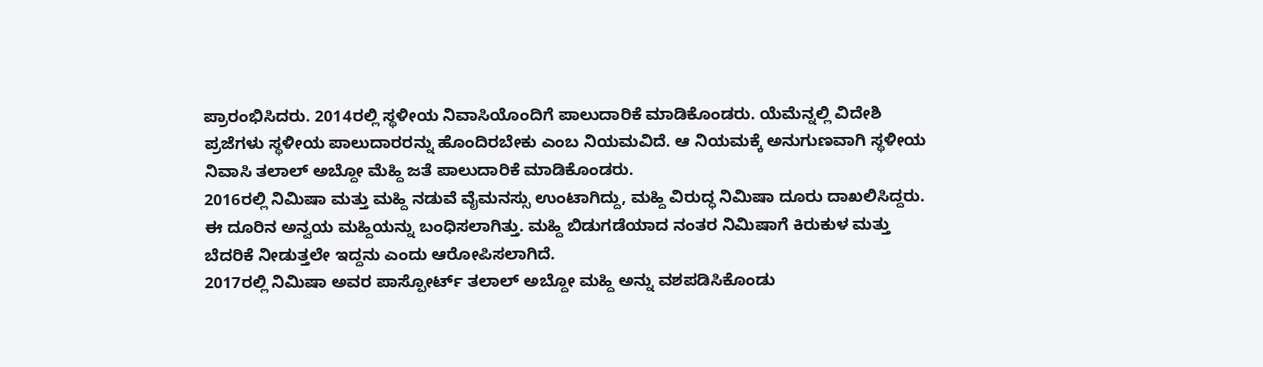ಪ್ರಾರಂಭಿಸಿದರು. 2014ರಲ್ಲಿ ಸ್ಥಳೀಯ ನಿವಾಸಿಯೊಂದಿಗೆ ಪಾಲುದಾರಿಕೆ ಮಾಡಿಕೊಂಡರು. ಯೆಮೆನ್ನಲ್ಲಿ ವಿದೇಶಿ ಪ್ರಜೆಗಳು ಸ್ಥಳೀಯ ಪಾಲುದಾರರನ್ನು ಹೊಂದಿರಬೇಕು ಎಂಬ ನಿಯಮವಿದೆ. ಆ ನಿಯಮಕ್ಕೆ ಅನುಗುಣವಾಗಿ ಸ್ಥಳೀಯ ನಿವಾಸಿ ತಲಾಲ್ ಅಬ್ದೋ ಮೆಹ್ದಿ ಜತೆ ಪಾಲುದಾರಿಕೆ ಮಾಡಿಕೊಂಡರು.
2016ರಲ್ಲಿ ನಿಮಿಷಾ ಮತ್ತು ಮಹ್ದಿ ನಡುವೆ ವೈಮನಸ್ಸು ಉಂಟಾಗಿದ್ದು, ಮಹ್ದಿ ವಿರುದ್ಧ ನಿಮಿಷಾ ದೂರು ದಾಖಲಿಸಿದ್ದರು. ಈ ದೂರಿನ ಅನ್ವಯ ಮಹ್ದಿಯನ್ನು ಬಂಧಿಸಲಾಗಿತ್ತು. ಮಹ್ದಿ ಬಿಡುಗಡೆಯಾದ ನಂತರ ನಿಮಿಷಾಗೆ ಕಿರುಕುಳ ಮತ್ತು ಬೆದರಿಕೆ ನೀಡುತ್ತಲೇ ಇದ್ದನು ಎಂದು ಆರೋಪಿಸಲಾಗಿದೆ.
2017ರಲ್ಲಿ ನಿಮಿಷಾ ಅವರ ಪಾಸ್ಪೋರ್ಟ್ ತಲಾಲ್ ಅಬ್ದೋ ಮಹ್ದಿ ಅನ್ನು ವಶಪಡಿಸಿಕೊಂಡು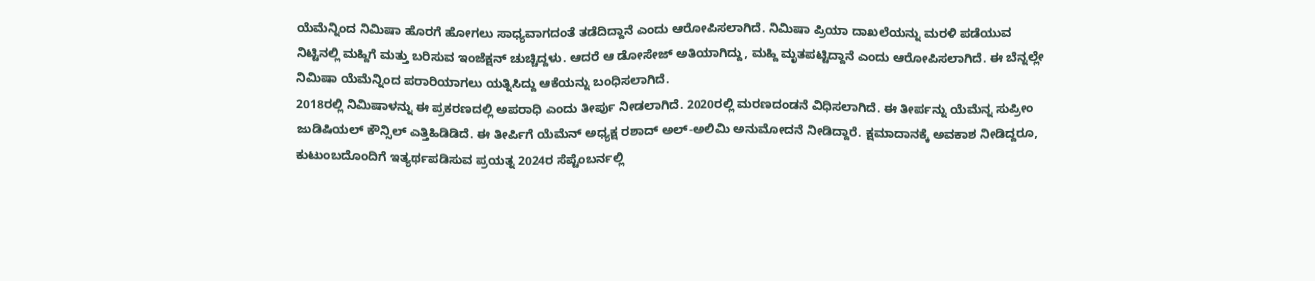ಯೆಮೆನ್ನಿಂದ ನಿಮಿಷಾ ಹೊರಗೆ ಹೋಗಲು ಸಾಧ್ಯವಾಗದಂತೆ ತಡೆದಿದ್ದಾನೆ ಎಂದು ಆರೋಪಿಸಲಾಗಿದೆ. ನಿಮಿಷಾ ಪ್ರಿಯಾ ದಾಖಲೆಯನ್ನು ಮರಳಿ ಪಡೆಯುವ ನಿಟ್ಟಿನಲ್ಲಿ ಮಹ್ದಿಗೆ ಮತ್ತು ಬರಿಸುವ ಇಂಜೆಕ್ಷನ್ ಚುಚ್ಚಿದ್ದಳು. ಆದರೆ ಆ ಡೋಸೇಜ್ ಅತಿಯಾಗಿದ್ದು, ಮಹ್ದಿ ಮೃತಪಟ್ಟಿದ್ದಾನೆ ಎಂದು ಆರೋಪಿಸಲಾಗಿದೆ. ಈ ಬೆನ್ನಲ್ಲೇ ನಿಮಿಷಾ ಯೆಮೆನ್ನಿಂದ ಪರಾರಿಯಾಗಲು ಯತ್ನಿಸಿದ್ದು ಆಕೆಯನ್ನು ಬಂಧಿಸಲಾಗಿದೆ.
2018ರಲ್ಲಿ ನಿಮಿಷಾಳನ್ನು ಈ ಪ್ರಕರಣದಲ್ಲಿ ಅಪರಾಧಿ ಎಂದು ತೀರ್ಪು ನೀಡಲಾಗಿದೆ. 2020ರಲ್ಲಿ ಮರಣದಂಡನೆ ವಿಧಿಸಲಾಗಿದೆ. ಈ ತೀರ್ಪನ್ನು ಯೆಮೆನ್ನ ಸುಪ್ರೀಂ ಜುಡಿಷಿಯಲ್ ಕೌನ್ಸಿಲ್ ಎತ್ತಿಹಿಡಿಡಿದೆ. ಈ ತೀರ್ಪಿಗೆ ಯೆಮೆನ್ ಅಧ್ಯಕ್ಷ ರಶಾದ್ ಅಲ್-ಅಲಿಮಿ ಅನುಮೋದನೆ ನೀಡಿದ್ದಾರೆ. ಕ್ಷಮಾದಾನಕ್ಕೆ ಅವಕಾಶ ನೀಡಿದ್ದರೂ, ಕುಟುಂಬದೊಂದಿಗೆ ಇತ್ಯರ್ಥಪಡಿಸುವ ಪ್ರಯತ್ನ 2024ರ ಸೆಪ್ಟೆಂಬರ್ನಲ್ಲಿ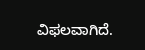ವಿಫಲವಾಗಿದೆ.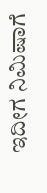ಇದೀಗ ನಿಮಿಷಾಗೆ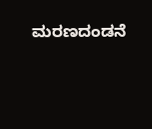ಮರಣದಂಡನೆ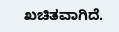ಖಚಿತವಾಗಿದೆ.